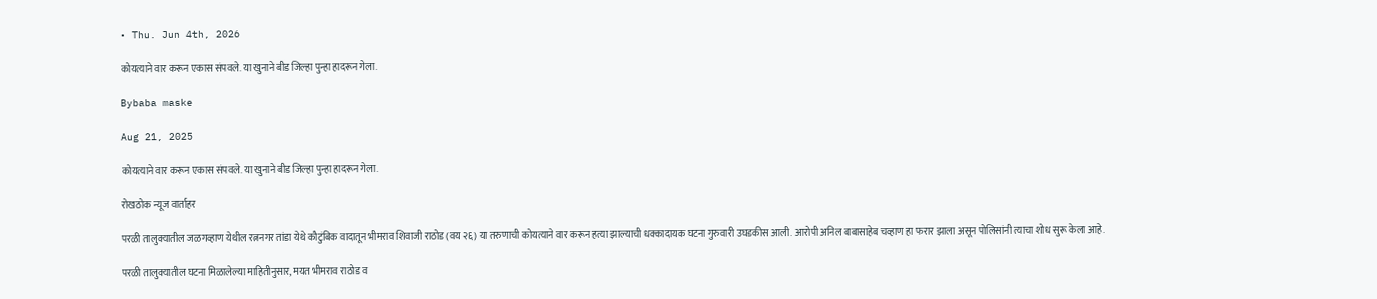• Thu. Jun 4th, 2026

कोयत्याने वार करून एकास संपवले. या खुनाने बीड जिल्हा पुन्हा हादरून गेला.

Bybaba maske

Aug 21, 2025

कोयत्याने वार करून एकास संपवले. या खुनाने बीड जिल्हा पुन्हा हादरून गेला.

रोखठोक न्यूज वार्ताहर

परळी तालुक्यातील जळगव्हाण येथील रत्ननगर तांडा येथे कौटुंबिक वादातून भीमराव शिवाजी राठोड (वय २६) या तरुणाची कोयत्याने वार करून हत्या झाल्याची धक्कादायक घटना गुरुवारी उघडकीस आली. आरोपी अनिल बाबासाहेब चव्हाण हा फरार झाला असून पोलिसांनी त्याचा शोध सुरू केला आहे.

परळी तालुक्यातील घटना मिळालेल्या माहितीनुसार, मयत भीमराव राठोड व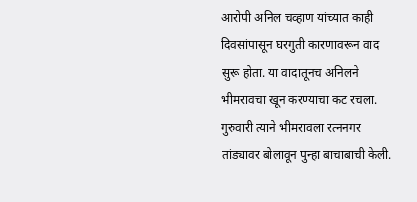आरोपी अनिल चव्हाण यांच्यात काही दिवसांपासून घरगुती कारणावरून वाद सुरू होता. या वादातूनच अनिलने भीमरावचा खून करण्याचा कट रचला. गुरुवारी त्याने भीमरावला रत्ननगर तांड्यावर बोलावून पुन्हा बाचाबाची केली.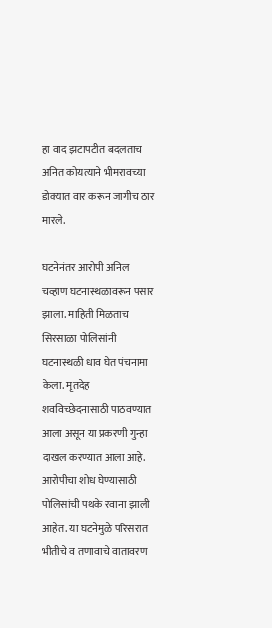हा वाद झटापटीत बदलताच अनित कोयत्याने भीमरावच्या डोक्यात वार करून जागीच ठार मारले.

घटनेनंतर आरोपी अनिल चव्हाण घटनास्थळावरून पसार झाला. माहिती मिळताच सिरसाळा पोलिसांनी घटनास्थळी धाव घेत पंचनामा केला. मृतदेह शवविच्छेदनासाठी पाठवण्यात आला असून या प्रकरणी गुन्हा दाखल करण्यात आला आहे. आरोपीचा शोध घेण्यासाठी पोलिसांची पथके रवाना झाली आहेत. या घटनेमुळे परिसरात भीतीचे व तणावाचे वातावरण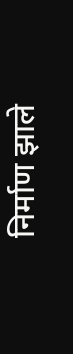निर्माण झाले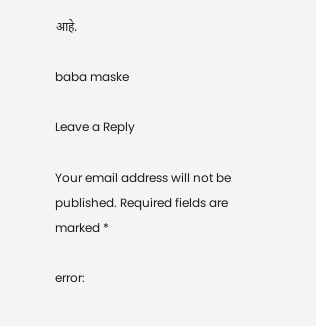आहे.

baba maske

Leave a Reply

Your email address will not be published. Required fields are marked *

error: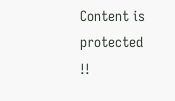Content is protected !!